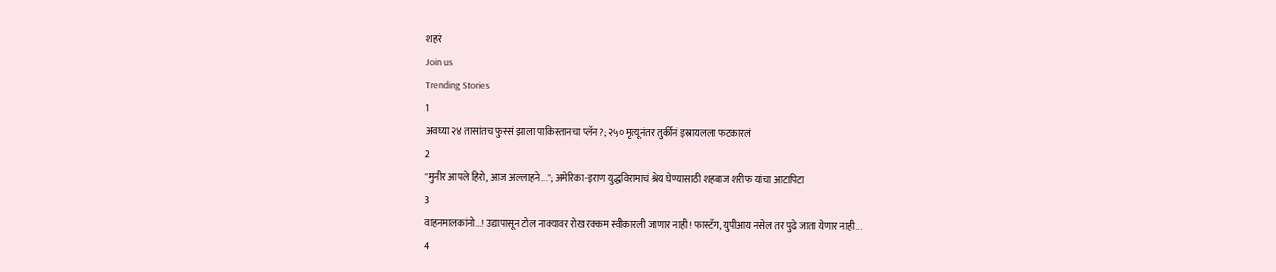शहरं
Join us
Trending Stories
1
अवघ्या २४ तासांतच फुस्सं झाला पाकिस्तानचा प्लॅन?; २५० मृत्यूनंतर तुर्कीनं इस्रायलला फटकारलं
2
"मुनीर आपले हिरो, आज अल्लाहने..."; अमेरिका-इराण युद्धविरामाचं श्रेय घेण्यासाठी शहबाज शरीफ यांचा आटापिटा
3
वाहनमालकांनो...! उद्यापासून टोल नाक्यावर रोख रक्कम स्वीकारली जाणार नाही! फास्टॅग, युपीआय नसेल तर पुढे जाता येणार नाही...
4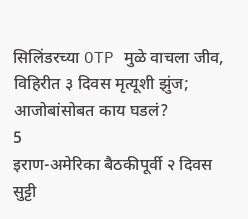सिलिंडरच्या OTP मुळे वाचला जीव, विहिरीत ३ दिवस मृत्यूशी झुंज; आजोबांसोबत काय घडलं?
5
इराण-अमेरिका बैठकीपूर्वी २ दिवस सुट्टी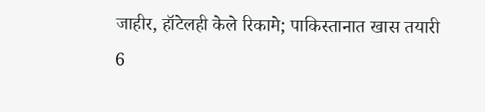जाहीर, हॉटेलही केले रिकामे; पाकिस्तानात खास तयारी
6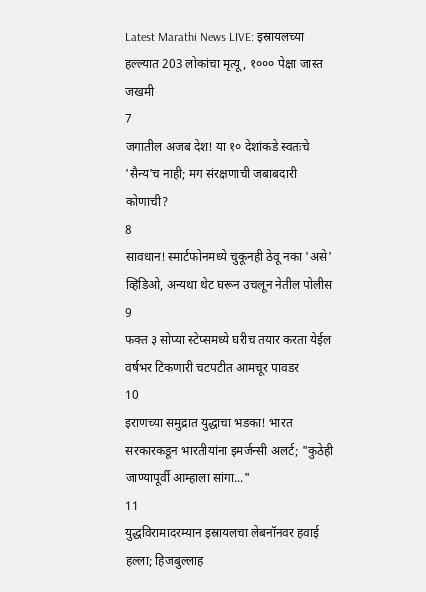Latest Marathi News LIVE: इस्रायलच्या हल्ल्यात 203 लोकांचा मृत्यू, १००० पेक्षा जास्त जखमी
7
जगातील अजब देश! या १० देशांकडे स्वतःचे 'सैन्य'च नाही; मग संरक्षणाची जबाबदारी कोणाची?
8
सावधान! स्मार्टफोनमध्ये चुकूनही ठेवू नका 'असे' व्हिडिओ, अन्यथा थेट घरून उचलून नेतील पोलीस
9
फक्त ३ सोप्या स्टेप्समध्ये घरीच तयार करता येईल वर्षभर टिकणारी चटपटीत आमचूर पावडर
10
इराणच्या समुद्रात युद्धाचा भडका! भारत सरकारकडून भारतीयांना इमर्जन्सी अलर्ट; "कुठेही जाण्यापूर्वी आम्हाला सांगा..."
11
युद्धविरामादरम्यान इस्रायलचा लेबनॉनवर हवाई हल्ला; हिजबुल्लाह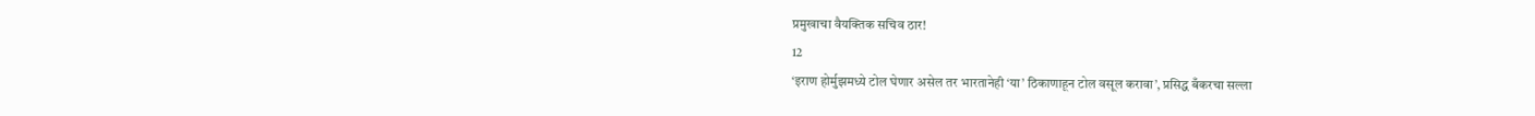प्रमुखाचा वैयक्तिक सचिव ठार!
12
‘इराण होर्मुझमध्ये टोल घेणार असेल तर भारतानेही ‘या’ ठिकाणाहून टोल वसूल करावा’, प्रसिद्ध बँकरचा सल्ला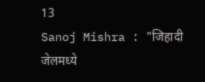13
Sanoj Mishra : "जिहादी जेलमध्ये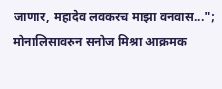जाणार, महादेव लवकरच माझा वनवास..."; मोनालिसावरुन सनोज मिश्रा आक्रमक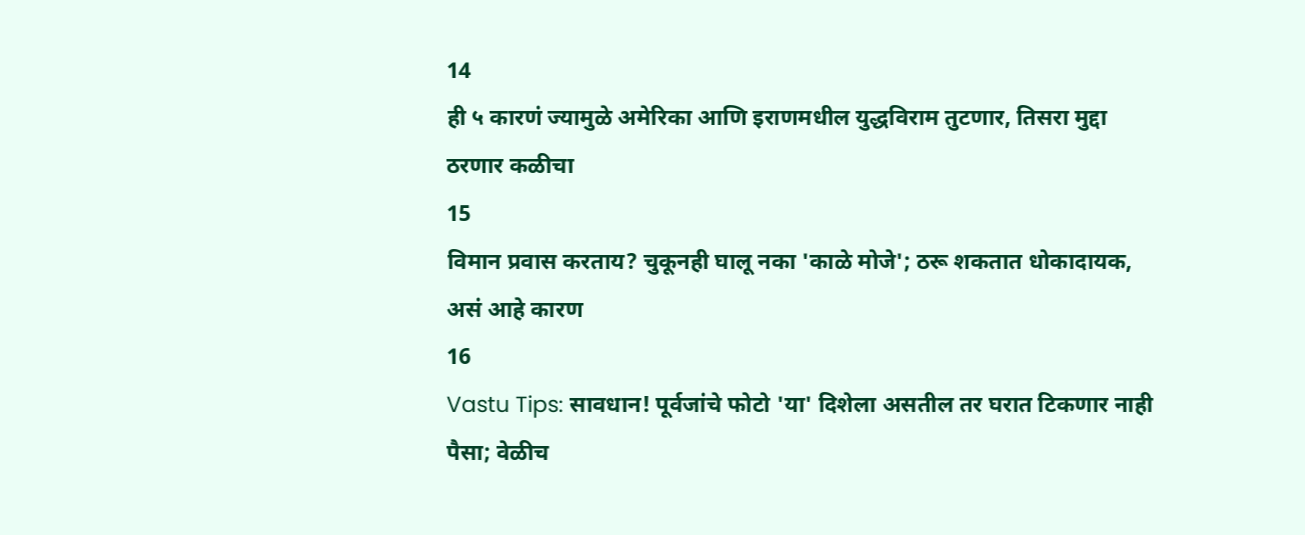14
ही ५ कारणं ज्यामुळे अमेरिका आणि इराणमधील युद्धविराम तुटणार, तिसरा मुद्दा ठरणार कळीचा
15
विमान प्रवास करताय? चुकूनही घालू नका 'काळे मोजे'; ठरू शकतात धोकादायक, असं आहे कारण
16
Vastu Tips: सावधान! पूर्वजांचे फोटो 'या' दिशेला असतील तर घरात टिकणार नाही पैसा; वेळीच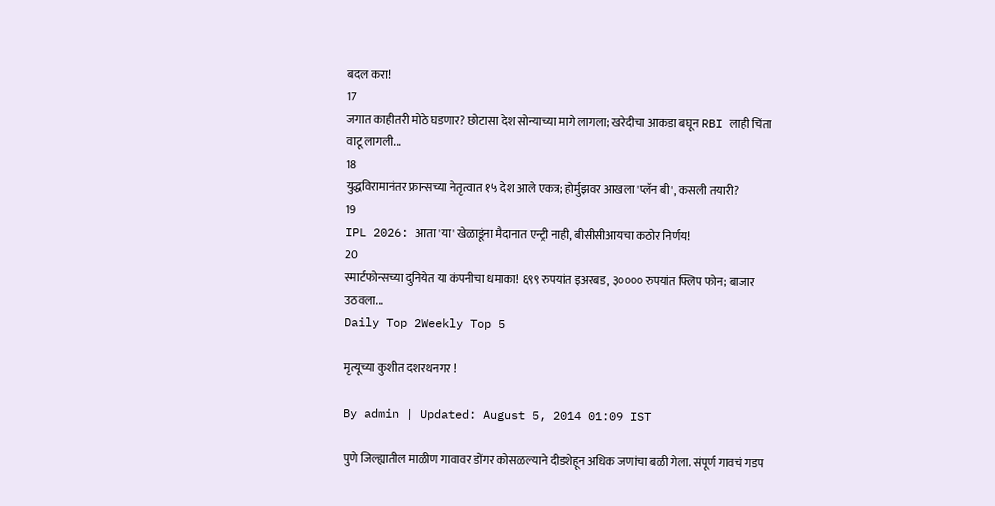बदल करा!
17
जगात काहीतरी मोठे घडणार? छोटासा देश सोन्याच्या मागे लागला; खरेदीचा आकडा बघून RBI लाही चिंता वाटू लागली...
18
युद्धविरामानंतर फ्रान्सच्या नेतृत्वात १५ देश आले एकत्र; होर्मुझवर आखला 'प्लॅन बी', कसली तयारी?
19
IPL 2026: आता 'या' खेळाडूंना मैदानात एन्ट्री नाही, बीसीसीआयचा कठोर निर्णय!
20
स्मार्टफोन्सच्या दुनियेत या कंपनीचा धमाका! ६९९ रुपयांत इअरबड, ३०००० रुपयांत फ्लिप फोन; बाजार उठवला...
Daily Top 2Weekly Top 5

मृत्यूच्या कुशीत दशरथनगर !

By admin | Updated: August 5, 2014 01:09 IST

पुणे जिल्ह्यातील माळीण गावावर डोंगर कोसळल्याने दीडशेहून अधिक जणांचा बळी गेला. संपूर्ण गावचं गडप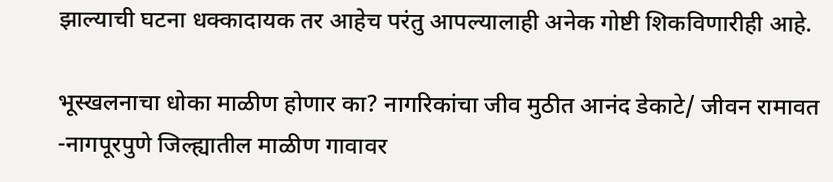झाल्याची घटना धक्कादायक तर आहेच परंतु आपल्यालाही अनेक गोष्टी शिकविणारीही आहे.

भूस्खलनाचा धोका माळीण होणार का? नागरिकांचा जीव मुठीत आनंद डेकाटे/ जीवन रामावत -नागपूरपुणे जिल्ह्यातील माळीण गावावर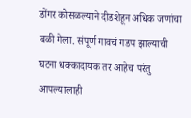डोंगर कोसळल्याने दीडशेहून अधिक जणांचा बळी गेला. संपूर्ण गावचं गडप झाल्याची घटना धक्कादायक तर आहेच परंतु आपल्यालाही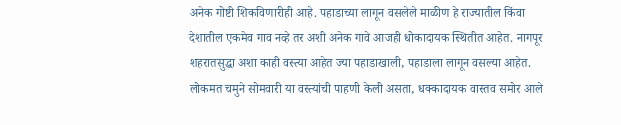अनेक गोष्टी शिकविणारीही आहे. पहाडाच्या लागून वसलेले माळीण हे राज्यातील किंवा देशातील एकमेव गाव नव्हे तर अशी अनेक गावे आजही धोकादायक स्थितीत आहेत. नागपूर शहरातसुद्धा अशा काही वस्त्या आहेत ज्या पहाडाखाली, पहाडाला लागून वसल्या आहेत. लोकमत चमुने सोमवारी या वस्त्यांची पाहणी केली असता, धक्कादायक वास्तव समोर आले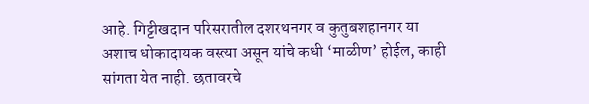आहे. गिट्टीखदान परिसरातील दशरथनगर व कुतुबशहानगर या अशाच धोकादायक वस्त्या असून यांचे कधी ‘माळीण’ होईल, काही सांगता येत नाही. छतावरचे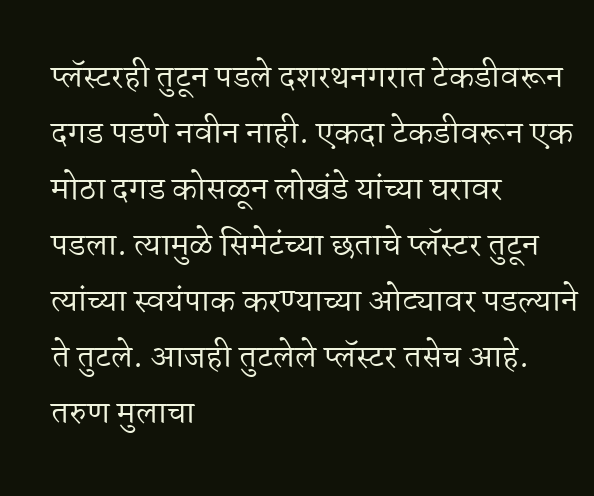प्लॅस्टरही तुटून पडले दशरथनगरात टेकडीवरून दगड पडणे नवीन नाही. एकदा टेकडीवरून एक मोठा दगड कोसळून लोखंडे यांच्या घरावर पडला. त्यामुळे सिमेटंच्या छताचे प्लॅस्टर तुटून त्यांच्या स्वयंपाक करण्याच्या ओट्यावर पडल्याने ते तुटले. आजही तुटलेले प्लॅस्टर तसेच आहे. तरुण मुलाचा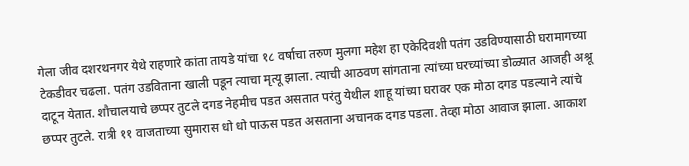गेला जीव दशरथनगर येथे राहणारे कांता तायडे यांचा १८ वर्षाचा तरुण मुलगा महेश हा एकेदिवशी पतंग उडविण्यासाठी घरामागच्या टेकडीवर चढला. पतंग उडविताना खाली पडून त्याचा मृत्यू झाला. त्याची आठवण सांगताना त्यांच्या घरच्यांच्या डोळ्यात आजही अश्रू दाटून येतात. शौचालयाचे छप्पर तुटले दगड नेहमीच पडत असतात परंतु येथील शाहू यांच्या घरावर एक मोठा दगड पडल्याने त्यांचे छप्पर तुटले. रात्री ११ वाजताच्या सुमारास धो धो पाऊस पडत असताना अचानक दगड पडला. तेव्हा मोठा आवाज झाला. आकाश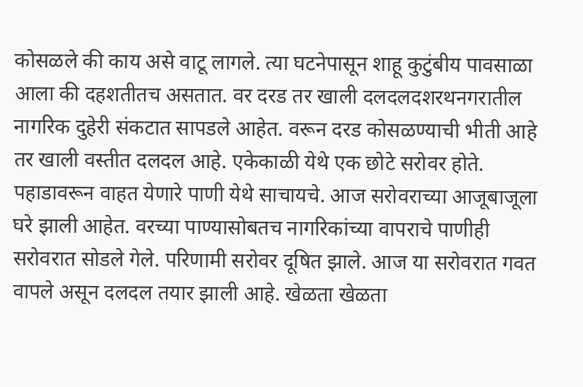कोसळले की काय असे वाटू लागले. त्या घटनेपासून शाहू कुटुंबीय पावसाळा आला की दहशतीतच असतात. वर दरड तर खाली दलदलदशरथनगरातील नागरिक दुहेरी संकटात सापडले आहेत. वरून दरड कोसळण्याची भीती आहे तर खाली वस्तीत दलदल आहे. एकेकाळी येथे एक छोटे सरोवर होते. पहाडावरून वाहत येणारे पाणी येथे साचायचे. आज सरोवराच्या आजूबाजूला घरे झाली आहेत. वरच्या पाण्यासोबतच नागरिकांच्या वापराचे पाणीही सरोवरात सोडले गेले. परिणामी सरोवर दूषित झाले. आज या सरोवरात गवत वापले असून दलदल तयार झाली आहे. खेळता खेळता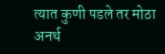त्यात कुणी पडले तर मोठा अनर्थ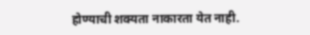होण्याची शक्यता नाकारता येत नाही.